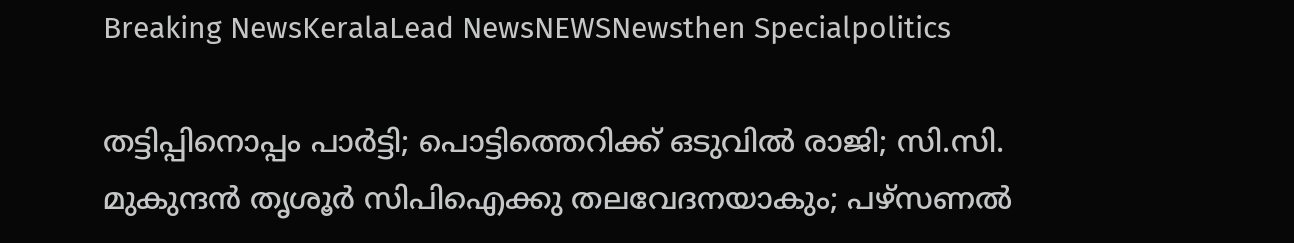Breaking NewsKeralaLead NewsNEWSNewsthen Specialpolitics

തട്ടിപ്പിനൊപ്പം പാര്‍ട്ടി; പൊട്ടിത്തെറിക്ക് ഒടുവില്‍ രാജി; സി.സി. മുകുന്ദന്‍ തൃശൂര്‍ സിപിഐക്കു തലവേദനയാകും; പഴ്‌സണല്‍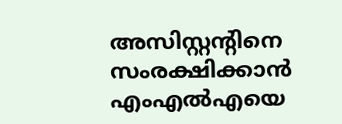അസിസ്റ്റന്റിനെ സംരക്ഷിക്കാന്‍ എംഎല്‍എയെ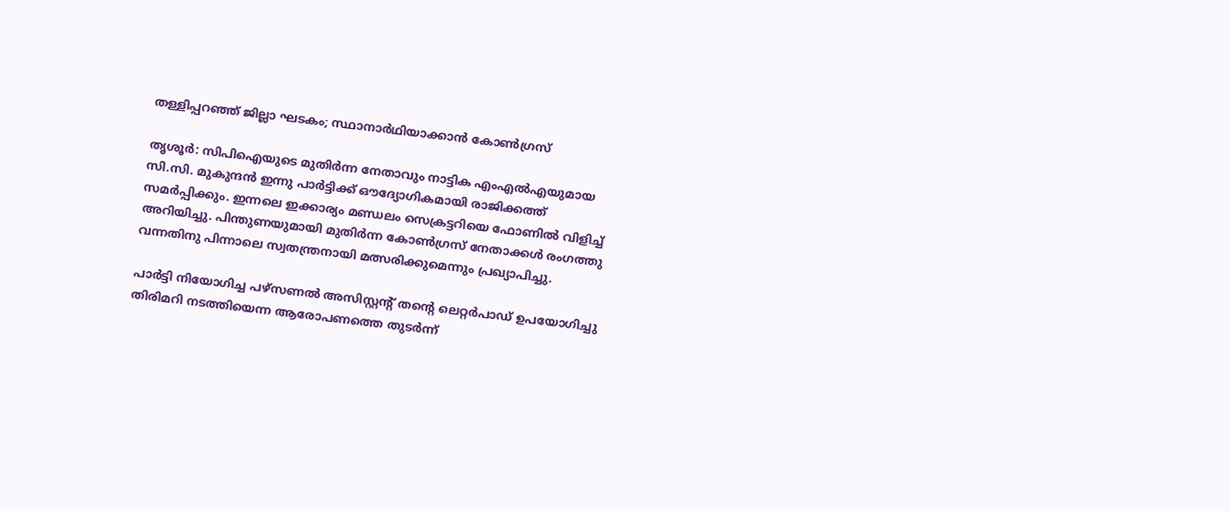തള്ളിപ്പറഞ്ഞ് ജില്ലാ ഘടകം; സ്ഥാനാര്‍ഥിയാക്കാന്‍ കോണ്‍ഗ്രസ്

തൃശൂര്‍: സിപിഐയുടെ മുതിര്‍ന്ന നേതാവും നാട്ടിക എംഎല്‍എയുമായ സി.സി. മുകുന്ദന്‍ ഇന്നു പാര്‍ട്ടിക്ക് ഔദ്യോഗികമായി രാജിക്കത്ത് സമര്‍പ്പിക്കും. ഇന്നലെ ഇക്കാര്യം മണ്ഡലം സെക്രട്ടറിയെ ഫോണില്‍ വിളിച്ച് അറിയിച്ചു. പിന്തുണയുമായി മുതിര്‍ന്ന കോണ്‍ഗ്രസ് നേതാക്കള്‍ രംഗത്തു വന്നതിനു പിന്നാലെ സ്വതന്ത്രനായി മത്സരിക്കുമെന്നും പ്രഖ്യാപിച്ചു.

പാര്‍ട്ടി നിയോഗിച്ച പഴ്‌സണല്‍ അസിസ്റ്റന്റ് തന്റെ ലെറ്റര്‍പാഡ് ഉപയോഗിച്ചു തിരിമറി നടത്തിയെന്ന ആരോപണത്തെ തുടര്‍ന്ന്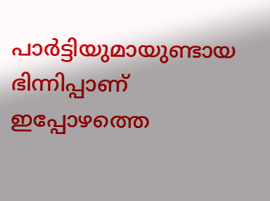പാര്‍ട്ടിയുമായുണ്ടായ ഭിന്നിപ്പാണ് ഇപ്പോഴത്തെ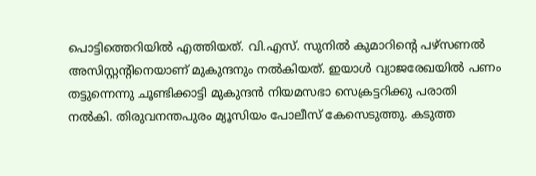പൊട്ടിത്തെറിയില്‍ എത്തിയത്. വി.എസ്. സുനില്‍ കുമാറിന്റെ പഴ്‌സണല്‍ അസിസ്റ്റന്റിനെയാണ് മുകുന്ദനും നല്‍കിയത്. ഇയാള്‍ വ്യാജരേഖയില്‍ പണം തട്ടുന്നെന്നു ചൂണ്ടിക്കാട്ടി മുകുന്ദന്‍ നിയമസഭാ സെക്രട്ടറിക്കു പരാതി നല്‍കി. തിരുവനന്തപുരം മ്യൂസിയം പോലീസ് കേസെടുത്തു. കടുത്ത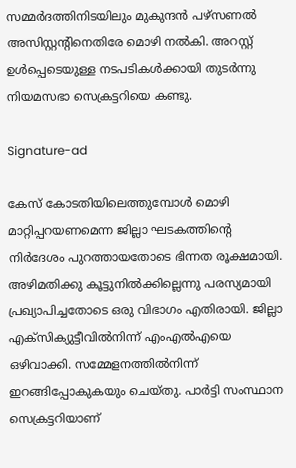സമ്മര്‍ദത്തിനിടയിലും മുകുന്ദന്‍ പഴ്‌സണല്‍ അസിസ്റ്റന്റിനെതിരേ മൊഴി നല്‍കി. അറസ്റ്റ് ഉള്‍പ്പെടെയുള്ള നടപടികള്‍ക്കായി തുടര്‍ന്നു നിയമസഭാ സെക്രട്ടറിയെ കണ്ടു.

Signature-ad

കേസ് കോടതിയിലെത്തുമ്പോള്‍ മൊഴി മാറ്റിപ്പറയണമെന്ന ജില്ലാ ഘടകത്തിന്റെ നിര്‍ദേശം പുറത്തായതോടെ ഭിന്നത രൂക്ഷമായി. അഴിമതിക്കു കൂട്ടുനില്‍ക്കില്ലെന്നു പരസ്യമായി പ്രഖ്യാപിച്ചതോടെ ഒരു വിഭാഗം എതിരായി. ജില്ലാ എക്‌സിക്യുട്ടീവില്‍നിന്ന് എംഎല്‍എയെ ഒഴിവാക്കി. സമ്മേളനത്തില്‍നിന്ന് ഇറങ്ങിപ്പോകുകയും ചെയ്തു. പാര്‍ട്ടി സംസ്ഥാന സെക്രട്ടറിയാണ്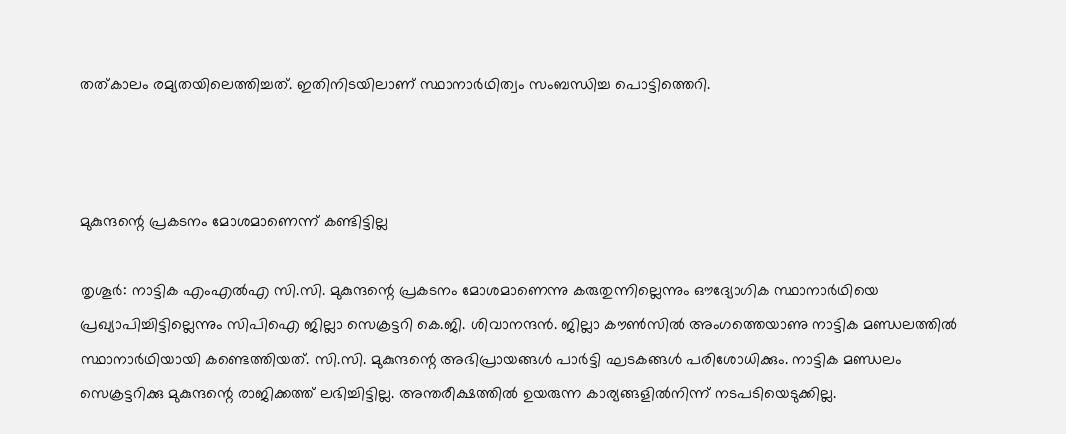തത്കാലം രമ്യതയിലെത്തിച്ചത്. ഇതിനിടയിലാണ് സ്ഥാനാര്‍ഥിത്വം സംബന്ധിച്ച പൊട്ടിത്തെറി.



മുകുന്ദന്റെ പ്രകടനം മോശമാണെന്ന് കണ്ടിട്ടില്ല

തൃശൂര്‍: നാട്ടിക എംഎല്‍എ സി.സി. മുകുന്ദന്റെ പ്രകടനം മോശമാണെന്നു കരുതുന്നില്ലെന്നും ഔദ്യോഗിക സ്ഥാനാര്‍ഥിയെ പ്രഖ്യാപിച്ചിട്ടില്ലെന്നും സിപിഐ ജില്ലാ സെക്രട്ടറി കെ.ജി. ശിവാനന്ദന്‍. ജില്ലാ കൗണ്‍സില്‍ അംഗത്തെയാണു നാട്ടിക മണ്ഡലത്തില്‍ സ്ഥാനാര്‍ഥിയായി കണ്ടെത്തിയത്. സി.സി. മുകുന്ദന്റെ അഭിപ്രായങ്ങള്‍ പാര്‍ട്ടി ഘടകങ്ങള്‍ പരിശോധിക്കും. നാട്ടിക മണ്ഡലം സെക്രട്ടറിക്കു മുകുന്ദന്റെ രാജിക്കത്ത് ലഭിച്ചിട്ടില്ല. അന്തരീക്ഷത്തില്‍ ഉയരുന്ന കാര്യങ്ങളില്‍നിന്ന് നടപടിയെടുക്കില്ല.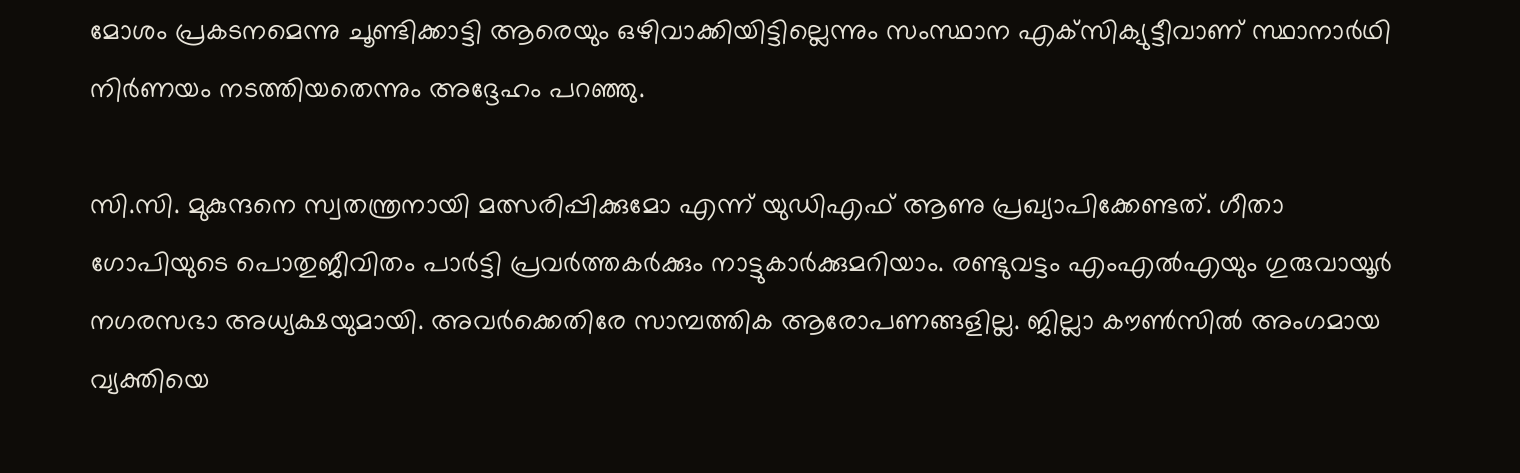മോശം പ്രകടനമെന്നു ചൂണ്ടിക്കാട്ടി ആരെയും ഒഴിവാക്കിയിട്ടില്ലെന്നും സംസ്ഥാന എക്‌സിക്യുട്ടീവാണ് സ്ഥാനാര്‍ഥി നിര്‍ണയം നടത്തിയതെന്നും അദ്ദേഹം പറഞ്ഞു.

സി.സി. മുകുന്ദനെ സ്വതന്ത്രനായി മത്സരിപ്പിക്കുമോ എന്ന് യുഡിഎഫ് ആണു പ്രഖ്യാപിക്കേണ്ടത്. ഗീതാ ഗോപിയുടെ പൊതുജീവിതം പാര്‍ട്ടി പ്രവര്‍ത്തകര്‍ക്കും നാട്ടുകാര്‍ക്കുമറിയാം. രണ്ടുവട്ടം എംഎല്‍എയും ഗുരുവായൂര്‍ നഗരസഭാ അധ്യക്ഷയുമായി. അവര്‍ക്കെതിരേ സാമ്പത്തിക ആരോപണങ്ങളില്ല. ജില്ലാ കൗണ്‍സില്‍ അംഗമായ വ്യക്തിയെ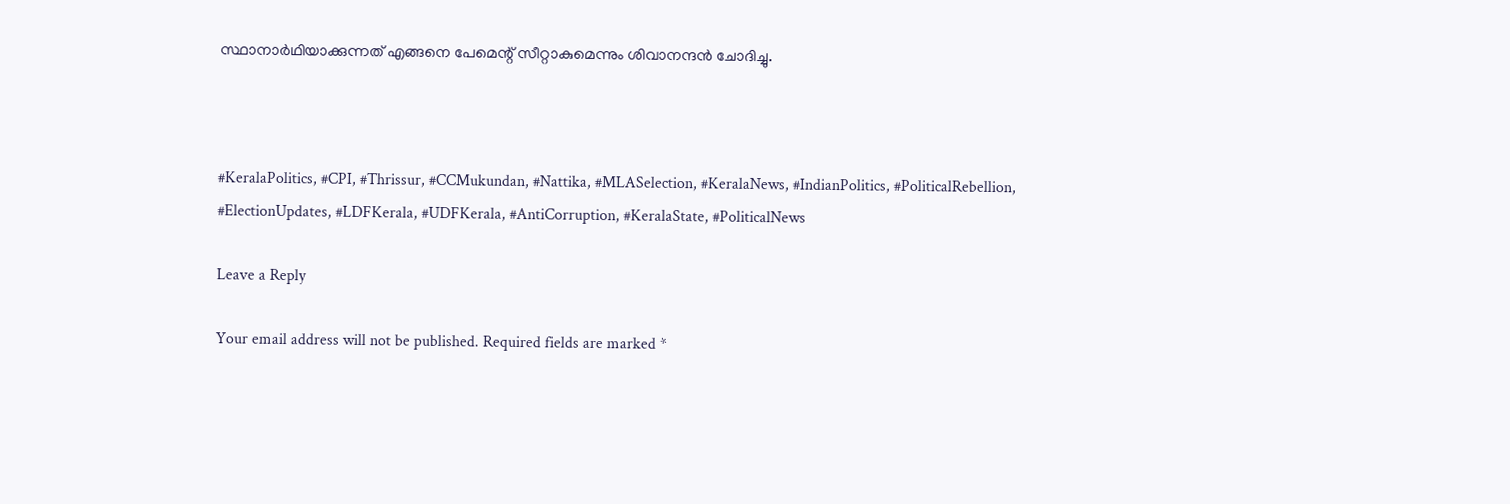സ്ഥാനാര്‍ഥിയാക്കുന്നത് എങ്ങനെ പേമെന്റ് സീറ്റാകുമെന്നും ശിവാനന്ദന്‍ ചോദിച്ചു.



#KeralaPolitics, #CPI, #Thrissur, #CCMukundan, #Nattika, #MLASelection, #KeralaNews, #IndianPolitics, #PoliticalRebellion, #ElectionUpdates, #LDFKerala, #UDFKerala, #AntiCorruption, #KeralaState, #PoliticalNews

Leave a Reply

Your email address will not be published. Required fields are marked *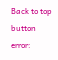Back to top button
error: